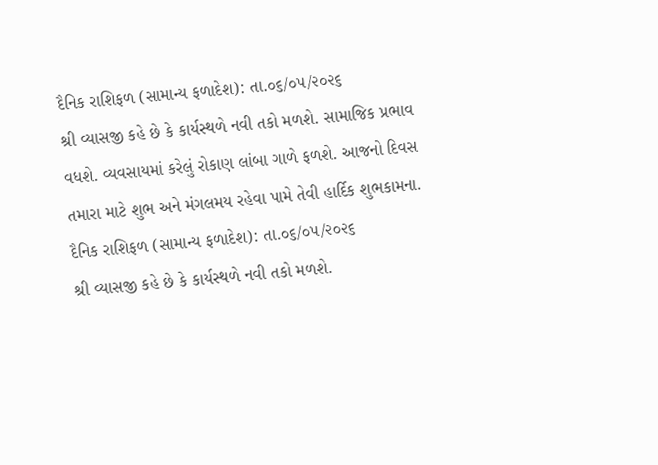દૈનિક રાશિફળ (સામાન્ય ફળાદેશ): તા.૦૬/૦૫/૨૦૨૬
શ્રી વ્યાસજી કહે છે કે કાર્યસ્થળે નવી તકો મળશે. સામાજિક પ્રભાવ વધશે. વ્યવસાયમાં કરેલું રોકાણ લાંબા ગાળે ફળશે. આજનો દિવસ તમારા માટે શુભ અને મંગલમય રહેવા પામે તેવી હાર્દિક શુભકામના.
દૈનિક રાશિફળ (સામાન્ય ફળાદેશ): તા.૦૬/૦૫/૨૦૨૬
શ્રી વ્યાસજી કહે છે કે કાર્યસ્થળે નવી તકો મળશે.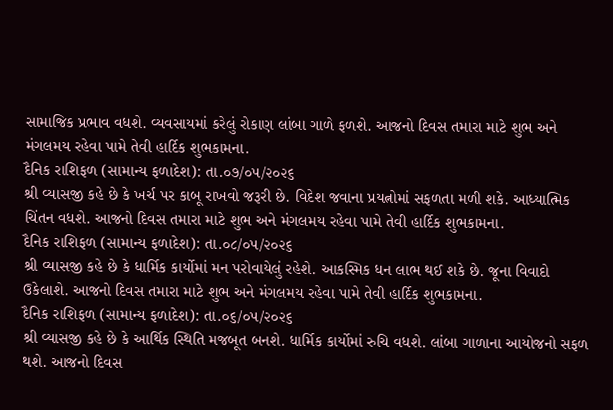સામાજિક પ્રભાવ વધશે. વ્યવસાયમાં કરેલું રોકાણ લાંબા ગાળે ફળશે. આજનો દિવસ તમારા માટે શુભ અને મંગલમય રહેવા પામે તેવી હાર્દિક શુભકામના.
દૈનિક રાશિફળ (સામાન્ય ફળાદેશ): તા.૦૭/૦૫/૨૦૨૬
શ્રી વ્યાસજી કહે છે કે ખર્ચ પર કાબૂ રાખવો જરૂરી છે. વિદેશ જવાના પ્રયત્નોમાં સફળતા મળી શકે. આધ્યાત્મિક ચિંતન વધશે. આજનો દિવસ તમારા માટે શુભ અને મંગલમય રહેવા પામે તેવી હાર્દિક શુભકામના.
દૈનિક રાશિફળ (સામાન્ય ફળાદેશ): તા.૦૮/૦૫/૨૦૨૬
શ્રી વ્યાસજી કહે છે કે ધાર્મિક કાર્યોમાં મન પરોવાયેલું રહેશે. આકસ્મિક ધન લાભ થઈ શકે છે. જૂના વિવાદો ઉકેલાશે. આજનો દિવસ તમારા માટે શુભ અને મંગલમય રહેવા પામે તેવી હાર્દિક શુભકામના.
દૈનિક રાશિફળ (સામાન્ય ફળાદેશ): તા.૦૬/૦૫/૨૦૨૬
શ્રી વ્યાસજી કહે છે કે આર્થિક સ્થિતિ મજબૂત બનશે. ધાર્મિક કાર્યોમાં રુચિ વધશે. લાંબા ગાળાના આયોજનો સફળ થશે. આજનો દિવસ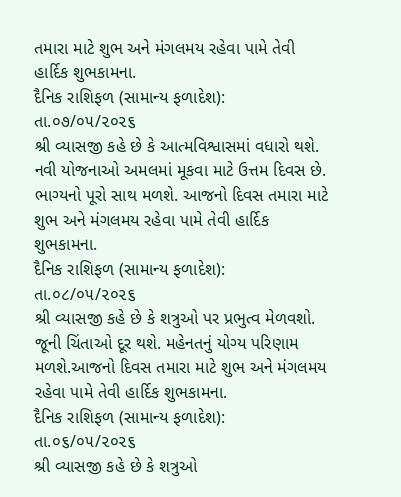તમારા માટે શુભ અને મંગલમય રહેવા પામે તેવી હાર્દિક શુભકામના.
દૈનિક રાશિફળ (સામાન્ય ફળાદેશ): તા.૦૭/૦૫/૨૦૨૬
શ્રી વ્યાસજી કહે છે કે આત્મવિશ્વાસમાં વધારો થશે. નવી યોજનાઓ અમલમાં મૂકવા માટે ઉત્તમ દિવસ છે. ભાગ્યનો પૂરો સાથ મળશે. આજનો દિવસ તમારા માટે શુભ અને મંગલમય રહેવા પામે તેવી હાર્દિક શુભકામના.
દૈનિક રાશિફળ (સામાન્ય ફળાદેશ): તા.૦૮/૦૫/૨૦૨૬
શ્રી વ્યાસજી કહે છે કે શત્રુઓ પર પ્રભુત્વ મેળવશો. જૂની ચિંતાઓ દૂર થશે. મહેનતનું યોગ્ય પરિણામ મળશે.આજનો દિવસ તમારા માટે શુભ અને મંગલમય રહેવા પામે તેવી હાર્દિક શુભકામના.
દૈનિક રાશિફળ (સામાન્ય ફળાદેશ): તા.૦૬/૦૫/૨૦૨૬
શ્રી વ્યાસજી કહે છે કે શત્રુઓ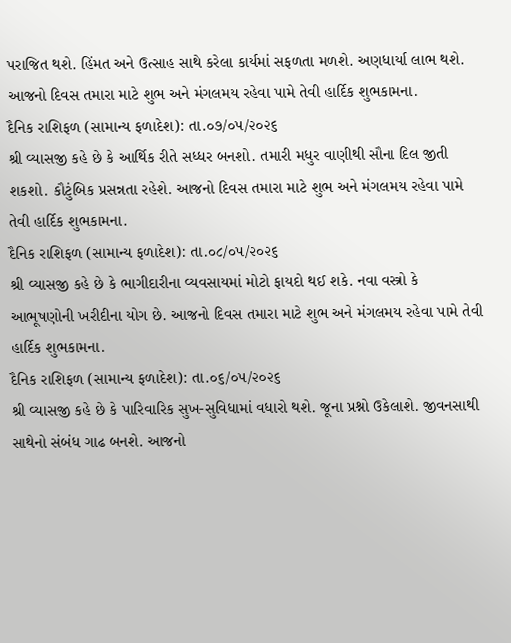પરાજિત થશે. હિંમત અને ઉત્સાહ સાથે કરેલા કાર્યમાં સફળતા મળશે. અણધાર્યા લાભ થશે. આજનો દિવસ તમારા માટે શુભ અને મંગલમય રહેવા પામે તેવી હાર્દિક શુભકામના.
દૈનિક રાશિફળ (સામાન્ય ફળાદેશ): તા.૦૭/૦૫/૨૦૨૬
શ્રી વ્યાસજી કહે છે કે આર્થિક રીતે સધ્ધર બનશો. તમારી મધુર વાણીથી સૌના દિલ જીતી શકશો. કૌટુંબિક પ્રસન્નતા રહેશે. આજનો દિવસ તમારા માટે શુભ અને મંગલમય રહેવા પામે તેવી હાર્દિક શુભકામના.
દૈનિક રાશિફળ (સામાન્ય ફળાદેશ): તા.૦૮/૦૫/૨૦૨૬
શ્રી વ્યાસજી કહે છે કે ભાગીદારીના વ્યવસાયમાં મોટો ફાયદો થઈ શકે. નવા વસ્ત્રો કે આભૂષણોની ખરીદીના યોગ છે. આજનો દિવસ તમારા માટે શુભ અને મંગલમય રહેવા પામે તેવી હાર્દિક શુભકામના.
દૈનિક રાશિફળ (સામાન્ય ફળાદેશ): તા.૦૬/૦૫/૨૦૨૬
શ્રી વ્યાસજી કહે છે કે પારિવારિક સુખ-સુવિધામાં વધારો થશે. જૂના પ્રશ્નો ઉકેલાશે. જીવનસાથી સાથેનો સંબંધ ગાઢ બનશે. આજનો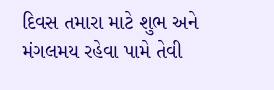દિવસ તમારા માટે શુભ અને મંગલમય રહેવા પામે તેવી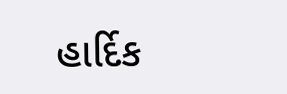હાર્દિક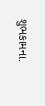શુભકામના.